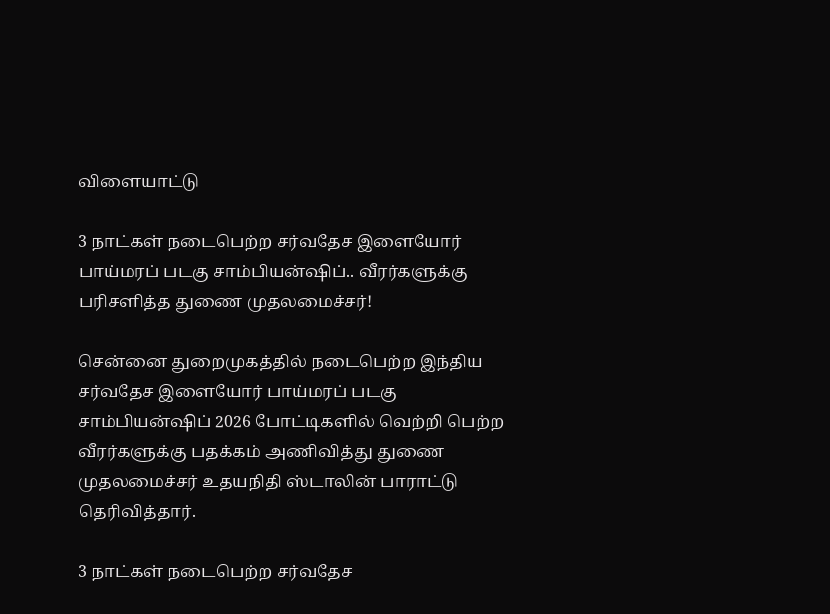விளையாட்டு

3 நாட்கள் நடைபெற்ற சர்வதேச இளையோர் பாய்மரப் படகு சாம்பியன்ஷிப்.. வீரர்களுக்கு பரிசளித்த துணை முதலமைச்சர்!

சென்னை துறைமுகத்தில் நடைபெற்ற இந்திய சர்வதேச இளையோர் பாய்மரப் படகு சாம்பியன்ஷிப் 2026 போட்டிகளில் வெற்றி பெற்ற வீரர்களுக்கு பதக்கம் அணிவித்து துணை முதலமைச்சர் உதயநிதி ஸ்டாலின் பாராட்டு தெரிவித்தார்.

3 நாட்கள் நடைபெற்ற சர்வதேச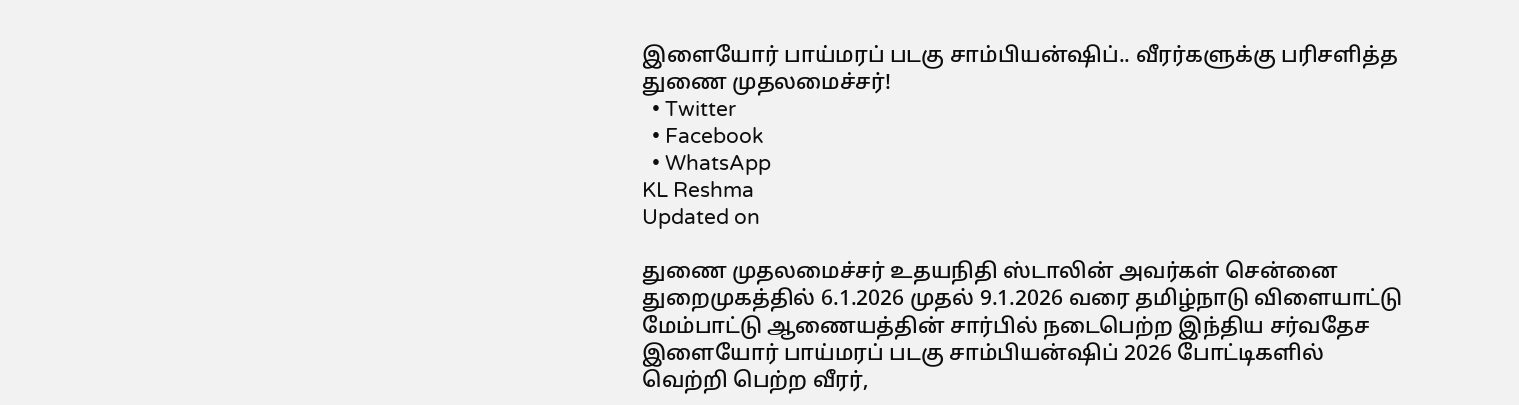இளையோர் பாய்மரப் படகு சாம்பியன்ஷிப்.. வீரர்களுக்கு பரிசளித்த துணை முதலமைச்சர்!
  • Twitter
  • Facebook
  • WhatsApp
KL Reshma
Updated on

துணை முதலமைச்சர் உதயநிதி ஸ்டாலின் அவர்கள் சென்னை துறைமுகத்தில் 6.1.2026 முதல் 9.1.2026 வரை தமிழ்நாடு விளையாட்டு மேம்பாட்டு ஆணையத்தின் சார்பில் நடைபெற்ற இந்திய சர்வதேச இளையோர் பாய்மரப் படகு சாம்பியன்ஷிப் 2026 போட்டிகளில் வெற்றி பெற்ற வீரர்,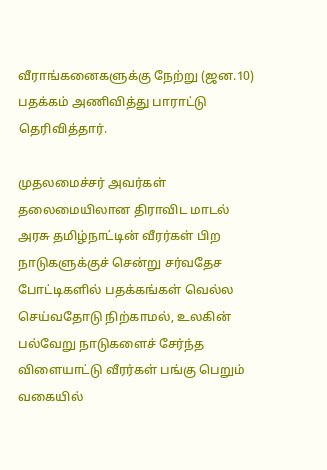வீராங்கனைகளுக்கு நேற்று (ஜன.10) பதக்கம் அணிவித்து பாராட்டு தெரிவித்தார்.

முதலமைச்சர் அவர்கள் தலைமையிலான திராவிட மாடல் அரசு தமிழ்நாட்டின் வீரர்கள் பிற நாடுகளுக்குச் சென்று சர்வதேச போட்டிகளில் பதக்கங்கள் வெல்ல செய்வதோடு நிற்காமல், உலகின் பல்வேறு நாடுகளைச் சேர்ந்த விளையாட்டு வீரர்கள் பங்கு பெறும் வகையில்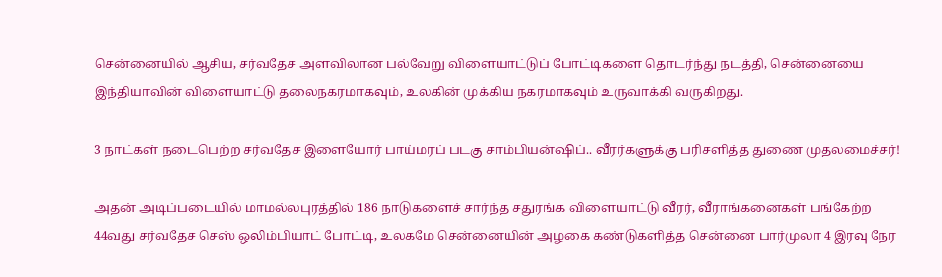சென்னையில் ஆசிய, சர்வதேச அளவிலான பல்வேறு விளையாட்டுப் போட்டிகளை தொடர்ந்து நடத்தி, சென்னையை இந்தியாவின் விளையாட்டு தலைநகரமாகவும், உலகின் முக்கிய நகரமாகவும் உருவாக்கி வருகிறது.

3 நாட்கள் நடைபெற்ற சர்வதேச இளையோர் பாய்மரப் படகு சாம்பியன்ஷிப்.. வீரர்களுக்கு பரிசளித்த துணை முதலமைச்சர்!

அதன் அடிப்படையில் மாமல்லபுரத்தில் 186 நாடுகளைச் சார்ந்த சதுரங்க விளையாட்டு வீரர், வீராங்கனைகள் பங்கேற்ற 44வது சர்வதேச செஸ் ஒலிம்பியாட் போட்டி, உலகமே சென்னையின் அழகை கண்டுகளித்த சென்னை பார்முலா 4 இரவு நேர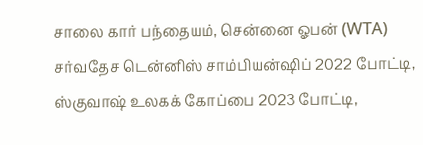சாலை கார் பந்தையம், சென்னை ஓபன் (WTA) சர்வதேச டென்னிஸ் சாம்பியன்ஷிப் 2022 போட்டி,  ஸ்குவாஷ் உலகக் கோப்பை 2023 போட்டி,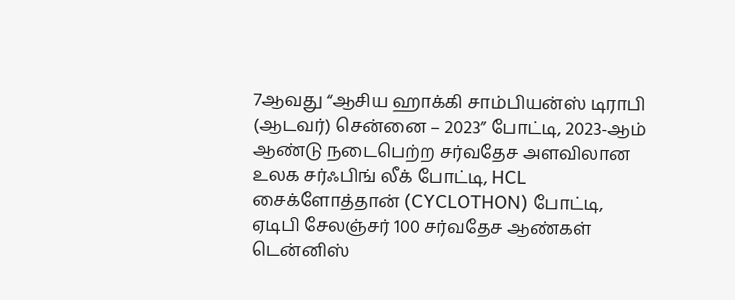7ஆவது “ஆசிய ஹாக்கி சாம்பியன்ஸ் டிராபி (ஆடவர்) சென்னை – 2023” போட்டி, 2023-ஆம் ஆண்டு நடைபெற்ற சர்வதேச அளவிலான உலக சர்ஃபிங் லீக் போட்டி, HCL சைக்ளோத்தான் (CYCLOTHON) போட்டி, ஏடிபி சேலஞ்சர் 100 சர்வதேச ஆண்கள் டென்னிஸ்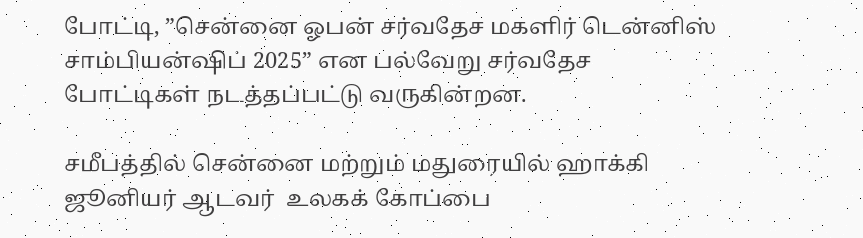போட்டி, ”சென்னை ஓபன் சர்வதேச மகளிர் டென்னிஸ் சாம்பியன்ஷிப் 2025” என பல்வேறு சர்வதேச போட்டிகள் நடத்தப்பட்டு வருகின்றன.

சமீபத்தில் சென்னை மற்றும் மதுரையில் ஹாக்கி ஜூனியர் ஆடவர்  உலகக் கோப்பை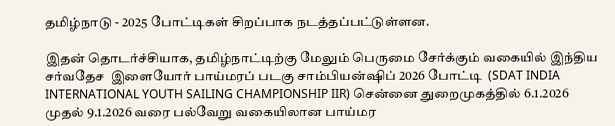தமிழ்நாடு - 2025 போட்டிகள் சிறப்பாக நடத்தப்பட்டுள்ளன.

இதன் தொடர்ச்சியாக, தமிழ்நாட்டிற்கு மேலும் பெருமை சேர்க்கும் வகையில் இந்திய சர்வதேச  இளையோர் பாய்மரப் படகு சாம்பியன்ஷிப் 2026 போட்டி  (SDAT INDIA INTERNATIONAL YOUTH SAILING CHAMPIONSHIP IIR) சென்னை துறைமுகத்தில் 6.1.2026 முதல் 9.1.2026 வரை பல்வேறு வகையிலான பாய்மர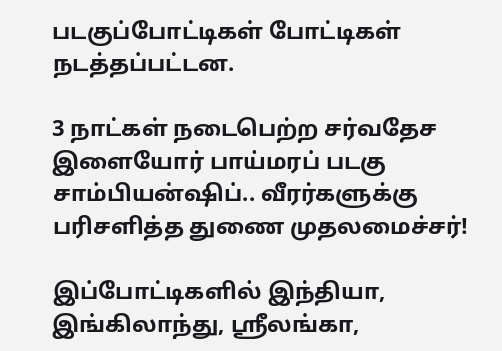படகுப்போட்டிகள் போட்டிகள் நடத்தப்பட்டன.

3 நாட்கள் நடைபெற்ற சர்வதேச இளையோர் பாய்மரப் படகு சாம்பியன்ஷிப்.. வீரர்களுக்கு பரிசளித்த துணை முதலமைச்சர்!

இப்போட்டிகளில் இந்தியா, இங்கிலாந்து, ஸ்ரீலங்கா,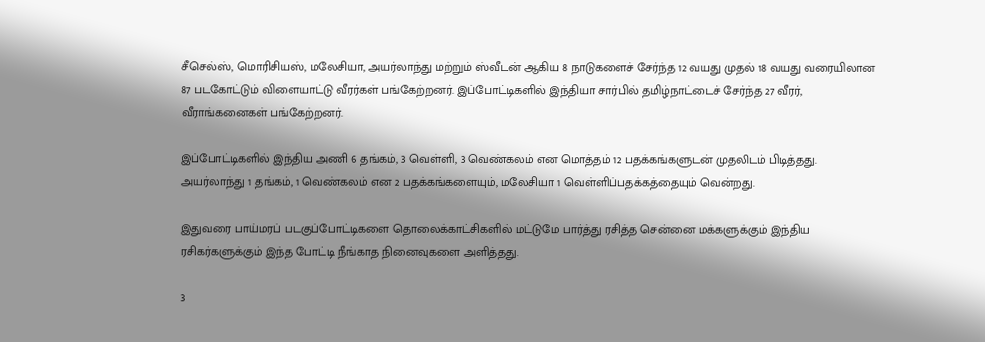சீசெல்ஸ், மொரிசியஸ், மலேசியா, அயர்லாந்து மற்றும் ஸ்வீடன் ஆகிய 8 நாடுகளைச் சேர்ந்த 12 வயது முதல் 18 வயது வரையிலான 87 படகோட்டும் விளையாட்டு வீரர்கள் பங்கேற்றனர். இப்போட்டிகளில் இந்தியா சார்பில் தமிழ்நாட்டைச் சேர்ந்த 27 வீரர், வீராங்கனைகள் பங்கேற்றனர்.

இப்போட்டிகளில் இந்திய அணி 6 தங்கம், 3 வெள்ளி, 3 வெண்கலம் என மொத்தம் 12 பதக்கங்களுடன் முதலிடம் பிடித்தது. அயர்லாந்து 1 தங்கம், 1 வெண்கலம் என 2 பதக்கங்களையும், மலேசியா 1 வெள்ளிப்பதக்கத்தையும் வென்றது.

இதுவரை பாய்மரப் படகுப்போட்டிகளை தொலைக்காட்சிகளில் மட்டுமே பார்த்து ரசித்த சென்னை மக்களுக்கும் இந்திய ரசிகர்களுக்கும் இந்த போட்டி நீங்காத நினைவுகளை அளித்தது.

3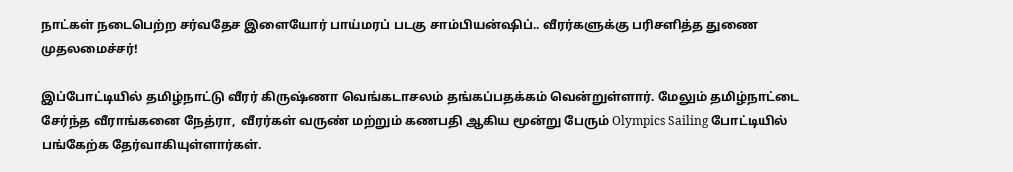நாட்கள் நடைபெற்ற சர்வதேச இளையோர் பாய்மரப் படகு சாம்பியன்ஷிப்.. வீரர்களுக்கு பரிசளித்த துணை முதலமைச்சர்!

இப்போட்டியில் தமிழ்நாட்டு வீரர் கிருஷ்ணா வெங்கடாசலம் தங்கப்பதக்கம் வென்றுள்ளார். மேலும் தமிழ்நாட்டை சேர்ந்த வீராங்கனை நேத்ரா,  வீரர்கள் வருண் மற்றும் கணபதி ஆகிய மூன்று பேரும் Olympics Sailing போட்டியில் பங்கேற்க தேர்வாகியுள்ளார்கள்.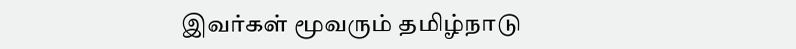இவர்கள் மூவரும் தமிழ்நாடு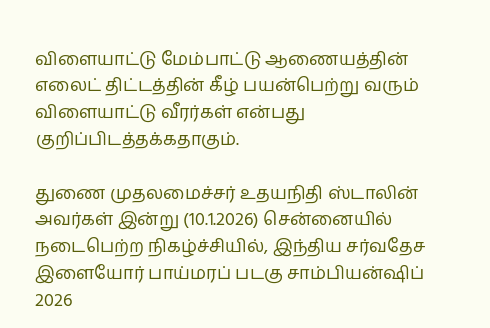விளையாட்டு மேம்பாட்டு ஆணையத்தின் எலைட் திட்டத்தின் கீழ் பயன்பெற்று வரும் விளையாட்டு வீரர்கள் என்பது குறிப்பிடத்தக்கதாகும்.

துணை முதலமைச்சர் உதயநிதி ஸ்டாலின் அவர்கள் இன்று (10.1.2026) சென்னையில் நடைபெற்ற நிகழ்ச்சியில், இந்திய சர்வதேச இளையோர் பாய்மரப் படகு சாம்பியன்ஷிப் 2026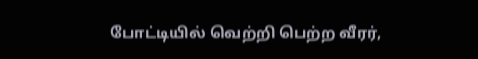போட்டியில் வெற்றி பெற்ற வீரர்,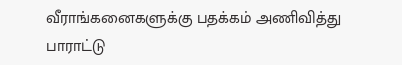வீராங்கனைகளுக்கு பதக்கம் அணிவித்து பாராட்டு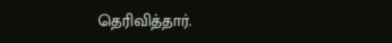தெரிவித்தார்.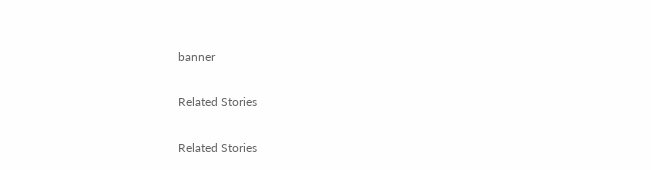banner

Related Stories

Related Stories